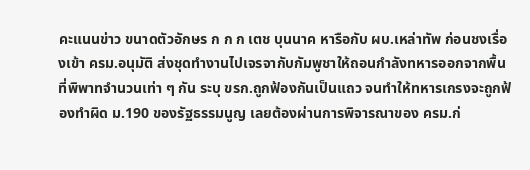คะแนนข่าว ขนาดตัวอักษร ก ก ก เตช บุนนาค หารือกับ ผบ.เหล่าทัพ ก่อนชงเรื่องเข้า ครม.อนุมัติ ส่งชุดทำงานไปเจรจากับกัมพูชาให้ถอนกำลังทหารออกจากพื้นที่พิพาทจำนวนเท่า ๆ กัน ระบุ ขรก.ถูกฟ้องกันเป็นแถว จนทำให้ทหารเกรงจะถูกฟ้องทำผิด ม.190 ของรัฐธรรมนูญ เลยต้องผ่านการพิจารณาของ ครม.ก่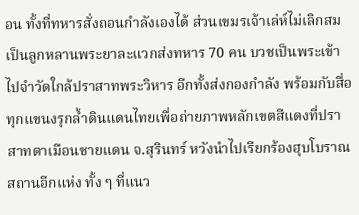อน ทั้งที่ทหารสั่งถอนกำลังเองได้ ส่วนเขมรเจ้าเล่ห์ไม่เลิกสมเป็นลูกหลานพระยาละแวกส่งทหาร 70 คน บวชเป็นพระเข้าไปจำวัดใกล้ปราสาทพระวิหาร อีกทั้งส่งกองกำลัง พร้อมกับสื่อทุกแขนงรุกล้ำดินแดนไทยเพื่อถ่ายภาพหลักเขตสีแดงที่ปราสาทตาเมือนชายแดน จ.สุรินทร์ หวังนำไปเรียกร้องฮุบโบราณสถานอีกแห่ง ทั้ง ๆ ที่แนว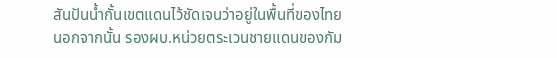สันปันน้ำกั้นเขตแดนไว้ชัดเจนว่าอยู่ในพื้นที่ของไทย นอกจากนั้น รองผบ.หน่วยตระเวนชายแดนของกัม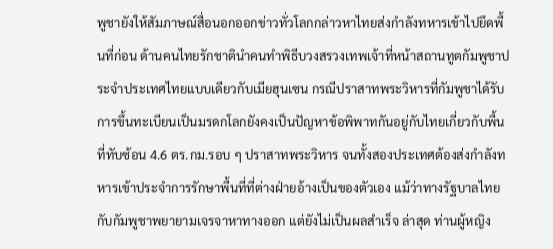พูชายังให้สัมภาษณ์สื่อนอกออกข่าวทั่วโลกกล่าวหาไทยส่งกำลังทหารเข้าไปยึดพื้นที่ก่อน ด้านคนไทยรักชาตินำคนทำพิธีบวงสรวงเทพเจ้าที่หน้าสถานทูตกัมพูชาประจำประเทศไทยแบบเดียวกับเมียฮุนเซน กรณีปราสาทพระวิหารที่กัมพูชาได้รับการขึ้นทะเบียนเป็นมรดกโลกยังคงเป็นปัญหาข้อพิพาทกันอยู่กับไทยเกี่ยวกับพื้นที่ทับซ้อน 4.6 ตร.กม.รอบ ๆ ปราสาทพระวิหาร จนทั้งสองประเทศต้องส่งกำลังทหารเข้าประจำการรักษาพื้นที่ที่ต่างฝ่ายอ้างเป็นของตัวเอง แม้ว่าทางรัฐบาลไทยกับกัมพูชาพยายามเจรจาหาทางออก แต่ยังไม่เป็นผลสำเร็จ ล่าสุด ท่านผู้หญิง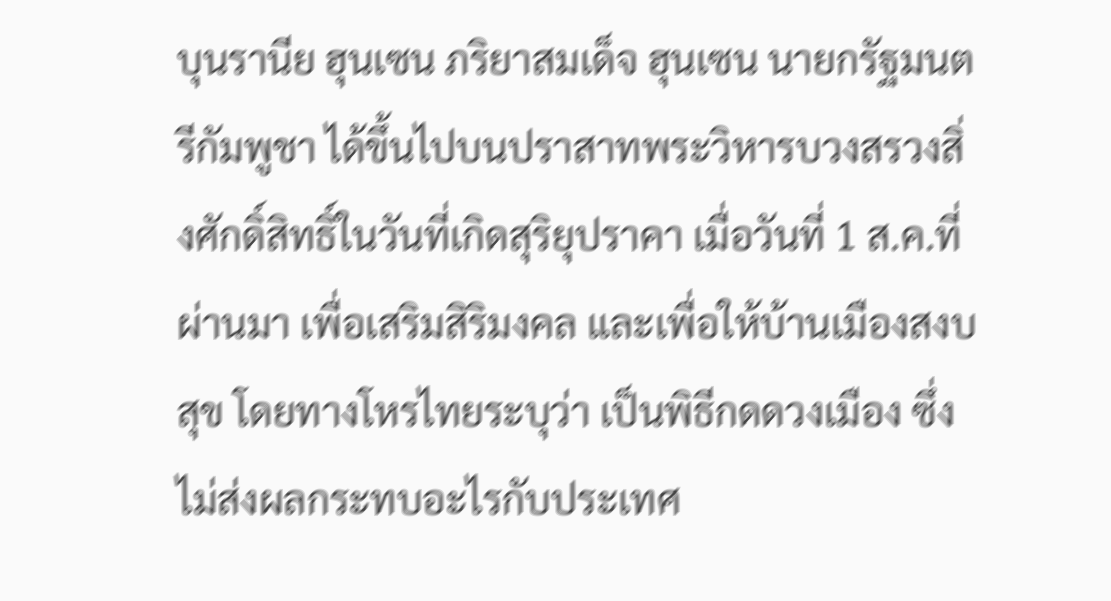บุนรานีย ฮุนเซน ภริยาสมเด็จ ฮุนเซน นายกรัฐมนตรีกัมพูชา ได้ขึ้นไปบนปราสาทพระวิหารบวงสรวงสิ่งศักดิ์สิทธิ์ในวันที่เกิดสุริยุปราคา เมื่อวันที่ 1 ส.ค.ที่ผ่านมา เพื่อเสริมสิริมงคล และเพื่อให้บ้านเมืองสงบสุข โดยทางโหรไทยระบุว่า เป็นพิธีกดดวงเมือง ซึ่งไม่ส่งผลกระทบอะไรกับประเทศ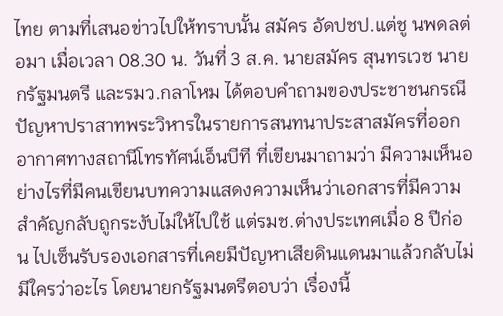ไทย ตามที่เสนอข่าวไปให้ทราบนั้น สมัคร อัดปชป.แต่ชู นพดลต่อมา เมื่อเวลา 08.30 น. วันที่ 3 ส.ค. นายสมัคร สุนทรเวช นายกรัฐมนตรี และรมว.กลาโหม ได้ตอบคำถามของประชาชนกรณีปัญหาปราสาทพระวิหารในรายการสนทนาประสาสมัครที่ออกอากาศทางสถานีโทรทัศน์เอ็นบีที ที่เขียนมาถามว่า มีความเห็นอย่างไรที่มีคนเขียนบทความแสดงความเห็นว่าเอกสารที่มีความสำคัญกลับถูกระงับไม่ให้ไปใช้ แต่รมช.ต่างประเทศเมื่อ 8 ปีก่อน ไปเซ็นรับรองเอกสารที่เคยมีปัญหาเสียดินแดนมาแล้วกลับไม่มีใครว่าอะไร โดยนายกรัฐมนตรีตอบว่า เรื่องนี้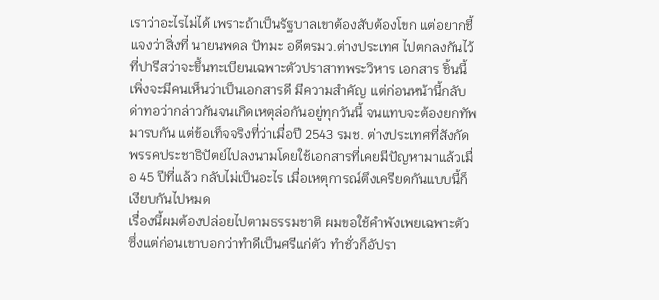เราว่าอะไรไม่ได้ เพราะถ้าเป็นรัฐบาลเขาต้องสับต้องโขก แต่อยากชี้แจงว่าสิ่งที่ นายนพดล ปัทมะ อดีตรมว.ต่างประเทศ ไปตกลงกันไว้ที่ปารีสว่าจะขึ้นทะเบียนเฉพาะตัวปราสาทพระวิหาร เอกสาร ชิ้นนี้เพิ่งจะมีคนเห็นว่าเป็นเอกสารดี มีความสำคัญ แต่ก่อนหน้านี้กลับด่าทอว่ากล่าวกันจนเกิดเหตุล่อกันอยู่ทุกวันนี้ จนแทบจะต้องยกทัพมารบกัน แต่ข้อเท็จจริงที่ว่าเมื่อปี 2543 รมช. ต่างประเทศที่สังกัดพรรคประชาธิปัตย์ไปลงนามโดยใช้เอกสารที่เคยมีปัญหามาแล้วเมื่อ 45 ปีที่แล้ว กลับไม่เป็นอะไร เมื่อเหตุการณ์ตึงเครียดกันแบบนี้ก็เงียบกันไปหมด
เรื่องนี้ผมต้องปล่อยไปตามธรรมชาติ ผมขอใช้คำพังเพยเฉพาะตัว ซึ่งแต่ก่อนเขาบอกว่าทำดีเป็นศรีแก่ตัว ทำชั่วก็อัปรา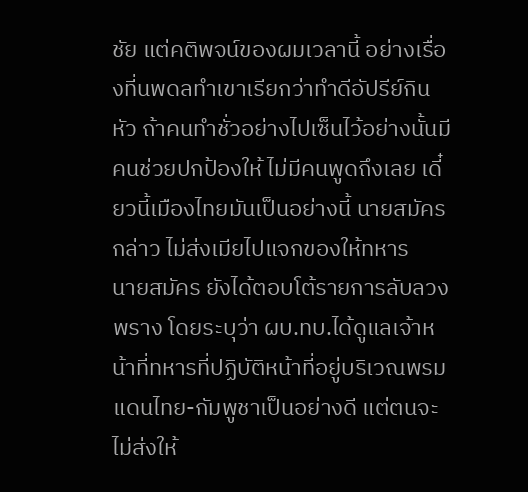ชัย แต่คติพจน์ของผมเวลานี้ อย่างเรื่องที่นพดลทำเขาเรียกว่าทำดีอัปรีย์กินหัว ถ้าคนทำชั่วอย่างไปเซ็นไว้อย่างนั้นมีคนช่วยปกป้องให้ ไม่มีคนพูดถึงเลย เดี๋ยวนี้เมืองไทยมันเป็นอย่างนี้ นายสมัคร กล่าว ไม่ส่งเมียไปแจกของให้ทหาร
นายสมัคร ยังได้ตอบโต้รายการลับลวงพราง โดยระบุว่า ผบ.ทบ.ได้ดูแลเจ้าหน้าที่ทหารที่ปฏิบัติหน้าที่อยู่บริเวณพรมแดนไทย-กัมพูชาเป็นอย่างดี แต่ตนจะไม่ส่งให้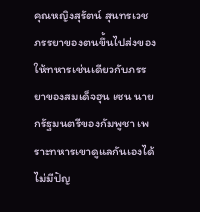คุณหญิงสุรัตน์ สุนทรเวช ภรรยาของตนขึ้นไปส่งของให้ทหารเช่นเดียวกับภรรยาของสมเด็จฮุน เซน นายกรัฐมนตรีของกัมพูชา เพราะทหารเขาดูแลกันเองได้ ไม่มีปัญ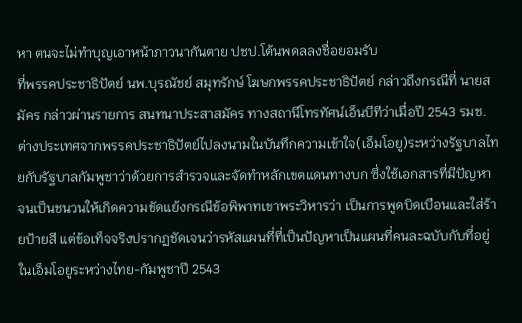หา ตนจะไม่ทำบุญเอาหน้าภาวนากันตาย ปชป.โต้นพดลลงชื่อยอมรับ
ที่พรรคประชาธิปัตย์ นพ.บุรณัชย์ สมุทรักษ์ โฆษกพรรคประชาธิปัตย์ กล่าวถึงกรณีที่ นายสมัคร กล่าวผ่านรายการ สนทนาประสาสมัคร ทางสถานีโทรทัศน์เอ็นบีทีว่าเมื่อปี 2543 รมช.ต่างประเทศจากพรรคประชาธิปัตย์ไปลงนามในบันทึกความเข้าใจ(เอ็มโอยู)ระหว่างรัฐบาลไทยกับรัฐบาลกัมพูชาว่าด้วยการสำรวจและจัดทำหลักเขตแดนทางบก ซึ่งใช้เอกสารที่มีปัญหา จนเป็นชนวนให้เกิดความขัดแย้งกรณีข้อพิพาทเขาพระวิหารว่า เป็นการพูดบิดเบือนและใส่ร้ายป้ายสี แต่ข้อเท็จจริงปรากฏชัดเจนว่ารหัสแผนที่ที่เป็นปัญหาเป็นแผนที่คนละฉบับกับที่อยู่ในเอ็มโอยูระหว่างไทย-กัมพูชาปี 2543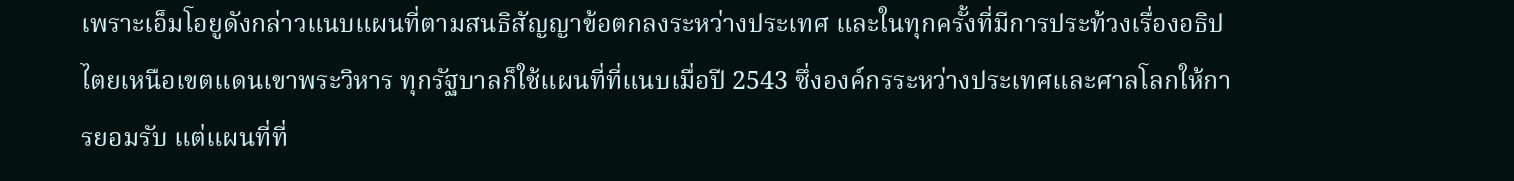เพราะเอ็มโอยูดังกล่าวแนบแผนที่ตามสนธิสัญญาข้อตกลงระหว่างประเทศ และในทุกครั้งที่มีการประท้วงเรื่องอธิปไตยเหนือเขตแดนเขาพระวิหาร ทุกรัฐบาลก็ใช้แผนที่ที่แนบเมื่อปี 2543 ซึ่งองค์กรระหว่างประเทศและศาลโลกให้การยอมรับ แต่แผนที่ที่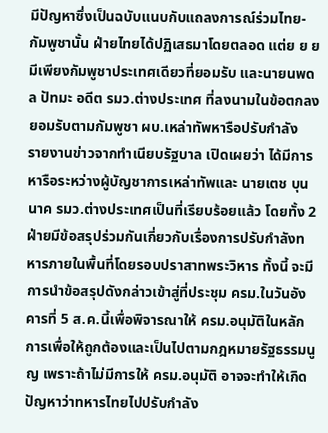มีปัญหาซึ่งเป็นฉบับแนบกับแถลงการณ์ร่วมไทย-กัมพูชานั้น ฝ่ายไทยได้ปฏิเสธมาโดยตลอด แต่ย ย ย มีเพียงกัมพูชาประเทศเดียวที่ยอมรับ และนายนพดล ปัทมะ อดีต รมว.ต่างประเทศ ที่ลงนามในข้อตกลงยอมรับตามกัมพูชา ผบ.เหล่าทัพหารือปรับกำลัง
รายงานข่าวจากทำเนียบรัฐบาล เปิดเผยว่า ได้มีการหารือระหว่างผู้บัญชาการเหล่าทัพและ นายเตช บุนนาค รมว.ต่างประเทศเป็นที่เรียบร้อยแล้ว โดยทั้ง 2 ฝ่ายมีข้อสรุปร่วมกันเกี่ยวกับเรื่องการปรับกำลังทหารภายในพื้นที่โดยรอบปราสาทพระวิหาร ทั้งนี้ จะมีการนำข้อสรุปดังกล่าวเข้าสู่ที่ประชุม ครม.ในวันอังคารที่ 5 ส.ค.นี้เพื่อพิจารณาให้ ครม.อนุมัติในหลักการเพื่อให้ถูกต้องและเป็นไปตามกฎหมายรัฐธรรมนูญ เพราะถ้าไม่มีการให้ ครม.อนุมัติ อาจจะทำให้เกิดปัญหาว่าทหารไทยไปปรับกำลัง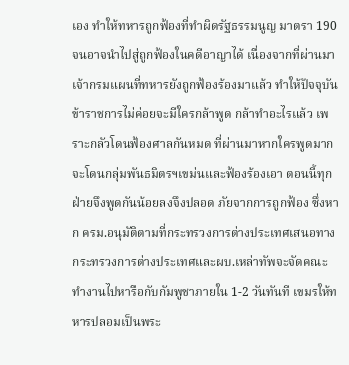เอง ทำให้ทหารถูกฟ้องที่ทำผิดรัฐธรรมนูญ มาตรา 190 จนอาจนำไปสู่ถูกฟ้องในคดีอาญาได้ เนื่องจากที่ผ่านมาเจ้ากรมแผนที่ทหารยังถูกฟ้องร้องมาแล้ว ทำให้ปัจจุบันข้าราชการไม่ค่อยจะมีใครกล้าพูด กล้าทำอะไรแล้ว เพราะกลัวโดนฟ้องศาลกันหมด ที่ผ่านมาหากใครพูดมากจะโดนกลุ่มพันธมิตรฯเขม่นและฟ้องร้องเอา ตอนนี้ทุกฝ่ายจึงพูดกันน้อยลงจึงปลอด ภัยจากการถูกฟ้อง ซึ่งหาก ครม.อนุมัติตามที่กระทรวงการต่างประเทศเสนอทางกระทรวงการต่างประเทศและผบ.เหล่าทัพจะจัดคณะทำงานไปหารือกับกัมพูชาภายใน 1-2 วันทันที เขมรให้ทหารปลอมเป็นพระ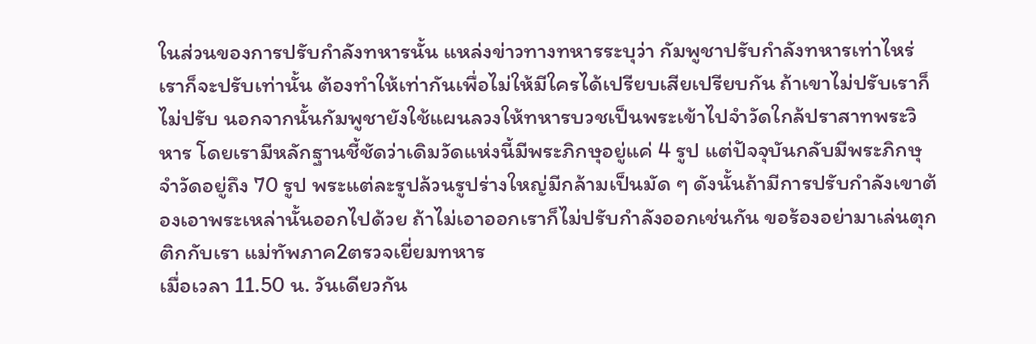ในส่วนของการปรับกำลังทหารนั้น แหล่งข่าวทางทหารระบุว่า กัมพูชาปรับกำลังทหารเท่าไหร่ เราก็จะปรับเท่านั้น ต้องทำให้เท่ากันเพื่อไม่ให้มีใครได้เปรียบเสียเปรียบกัน ถ้าเขาไม่ปรับเราก็ไม่ปรับ นอกจากนั้นกัมพูชายังใช้แผนลวงให้ทหารบวชเป็นพระเข้าไปจำวัดใกล้ปราสาทพระวิหาร โดยเรามีหลักฐานชี้ชัดว่าเดิมวัดแห่งนี้มีพระภิกษุอยู่แค่ 4 รูป แต่ปัจจุบันกลับมีพระภิกษุจำวัดอยู่ถึง 70 รูป พระแต่ละรูปล้วนรูปร่างใหญ่มีกล้ามเป็นมัด ๆ ดังนั้นถ้ามีการปรับกำลังเขาต้องเอาพระเหล่านั้นออกไปด้วย ถ้าไม่เอาออกเราก็ไม่ปรับกำลังออกเช่นกัน ขอร้องอย่ามาเล่นตุกติกกับเรา แม่ทัพภาค2ตรวจเยี่ยมทหาร
เมื่อเวลา 11.50 น. วันเดียวกัน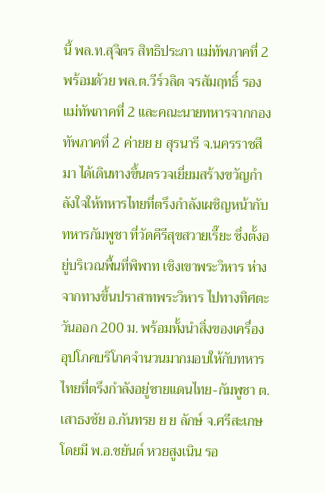นี้ พล.ท.สุจิตร สิทธิประภา แม่ทัพภาคที่ 2 พร้อมด้วย พล.ต.วีร์วลิต จรสัมฤทธิ์ รองแม่ทัพภาคที่ 2 และคณะนายทหารจากกองทัพภาคที่ 2 ค่ายย ย สุรนารี จ.นครราชสีมา ได้เดินทางขึ้นตรวจเยี่ยมสร้างขวัญกำลังใจให้ทหารไทยที่ตรึงกำลังเผชิญหน้ากับทหารกัมพูชา ที่วัดคีรีสุขสวายเรี๊ยะ ซึ่งตั้งอยู่บริเวณพื้นที่พิพาท เชิงเขาพระวิหาร ห่างจากทางขึ้นปราสาทพระวิหาร ไปทางทิศตะวันออก 200 ม. พร้อมทั้งนำสิ่งของเครื่องอุปโภคบริโภคจำนวนมากมอบให้กับทหารไทยที่ตรึงกำลังอยู่ชายแดนไทย-กัมพูชา ต.เสาธงชัย อ.กันทรย ย ย ลักษ์ จ.ศรีสะเกษ โดยมี พ.อ.ชยันต์ หวยสูงเนิน รอ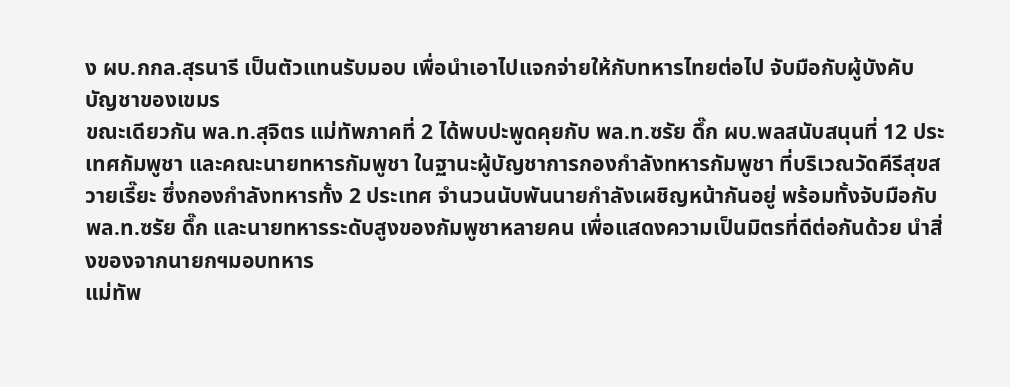ง ผบ.กกล.สุรนารี เป็นตัวแทนรับมอบ เพื่อนำเอาไปแจกจ่ายให้กับทหารไทยต่อไป จับมือกับผู้บังคับบัญชาของเขมร
ขณะเดียวกัน พล.ท.สุจิตร แม่ทัพภาคที่ 2 ได้พบปะพูดคุยกับ พล.ท.ซรัย ดึ๊ก ผบ.พลสนับสนุนที่ 12 ประเทศกัมพูชา และคณะนายทหารกัมพูชา ในฐานะผู้บัญชาการกองกำลังทหารกัมพูชา ที่บริเวณวัดคีรีสุขสวายเรี๊ยะ ซึ่งกองกำลังทหารทั้ง 2 ประเทศ จำนวนนับพันนายกำลังเผชิญหน้ากันอยู่ พร้อมทั้งจับมือกับ พล.ท.ซรัย ดึ๊ก และนายทหารระดับสูงของกัมพูชาหลายคน เพื่อแสดงความเป็นมิตรที่ดีต่อกันด้วย นำสิ่งของจากนายกฯมอบทหาร
แม่ทัพ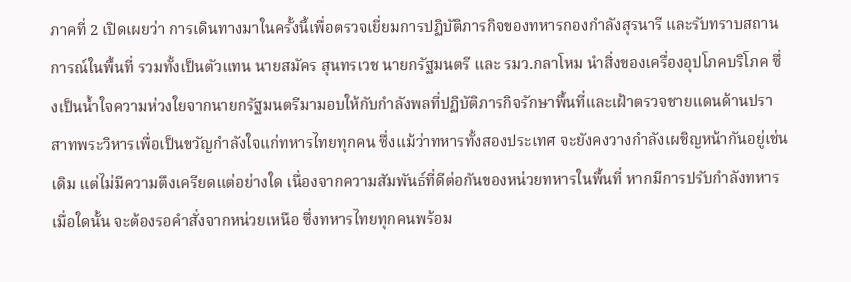ภาคที่ 2 เปิดเผยว่า การเดินทางมาในครั้งนี้เพื่อตรวจเยี่ยมการปฏิบัติภารกิจของทหารกองกำลังสุรนารี และรับทราบสถานการณ์ในพื้นที่ รวมทั้งเป็นตัวแทน นายสมัคร สุนทรเวช นายกรัฐมนตรี และ รมว.กลาโหม นำสิ่งของเครื่องอุปโภคบริโภค ซึ่งเป็นน้ำใจความห่วงใยจากนายกรัฐมนตรีมามอบให้กับกำลังพลที่ปฏิบัติภารกิจรักษาพื้นที่และเฝ้าตรวจชายแดนด้านปรา สาทพระวิหารเพื่อเป็นขวัญกำลังใจแก่ทหารไทยทุกคน ซึ่งแม้ว่าทหารทั้งสองประเทศ จะยังคงวางกำลังเผชิญหน้ากันอยู่เช่นเดิม แต่ไม่มีความตึงเครียดแต่อย่างใด เนื่องจากความสัมพันธ์ที่ดีต่อกันของหน่วยทหารในพื้นที่ หากมีการปรับกำลังทหารเมื่อใดนั้น จะต้องรอคำสั่งจากหน่วยเหนือ ซึ่งทหารไทยทุกคนพร้อม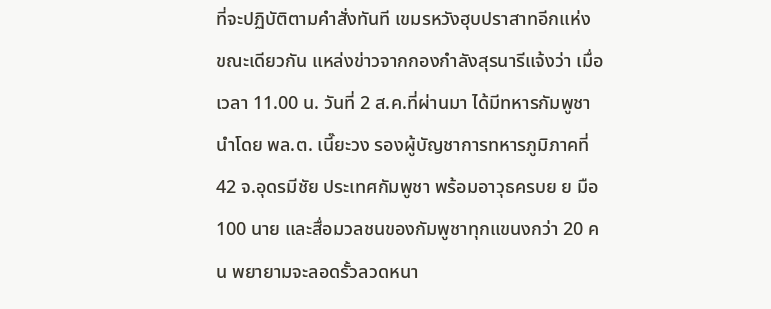ที่จะปฏิบัติตามคำสั่งทันที เขมรหวังฮุบปราสาทอีกแห่ง
ขณะเดียวกัน แหล่งข่าวจากกองกำลังสุรนารีแจ้งว่า เมื่อเวลา 11.00 น. วันที่ 2 ส.ค.ที่ผ่านมา ได้มีทหารกัมพูชา นำโดย พล.ต. เนี๊ยะวง รองผู้บัญชาการทหารภูมิภาคที่ 42 จ.อุดรมีชัย ประเทศกัมพูชา พร้อมอาวุธครบย ย มือ 100 นาย และสื่อมวลชนของกัมพูชาทุกแขนงกว่า 20 คน พยายามจะลอดรั้วลวดหนา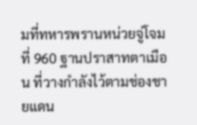มที่ทหารพรานหน่วยจู่โจมที่ 960 ฐานปราสาทตาเมือน ที่วางกำลังไว้ตามช่องชายแดน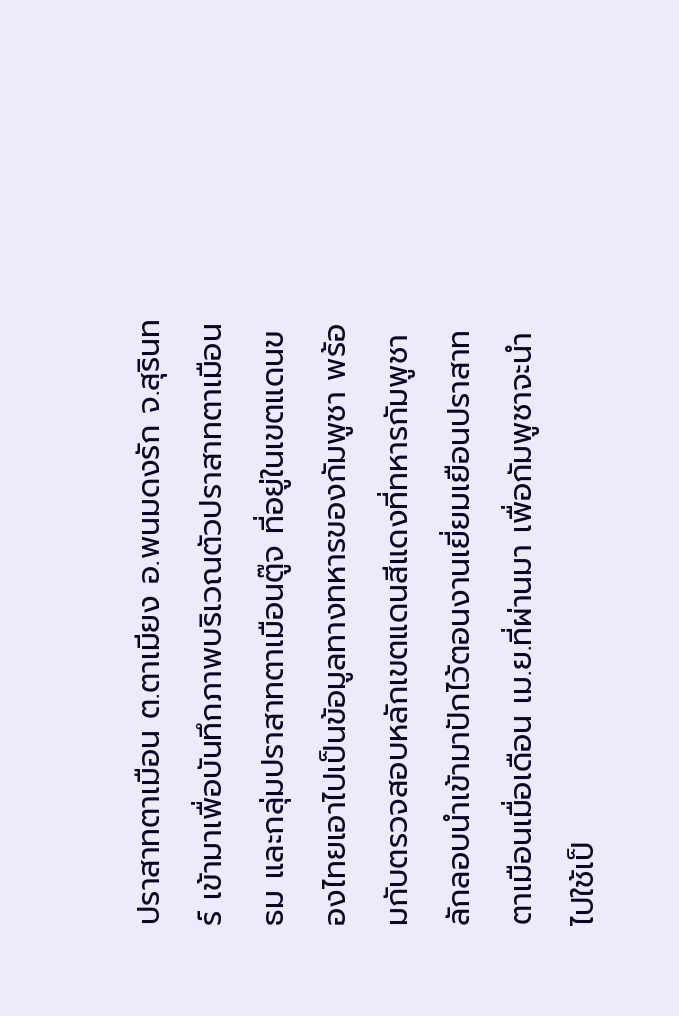ปราสาทตาเมือน ต.ตาเมียง อ.พนมดงรัก จ.สุรินทร์ เข้ามาเพื่อบันทึกภาพบริเวณตัวปราสาทตาเมือนธม และกลุ่มปราสาทตาเมือนตู๊จ ที่อยู่ในเขตแดนของไทยเอาไปเป็นข้อมูลทางทหารของกัมพูชา พร้อมกับตรวจสอบหลักเขตแดนสีแดงที่ทหารกัมพูชาลักลอบนำเข้ามาปักไว้ตอนงานเยี่ยมเยือนปราสาทตาเมือนเมื่อเดือน เม.ย.ที่ผ่านมา เพื่อกัมพูชาจะนำไปใช้เป็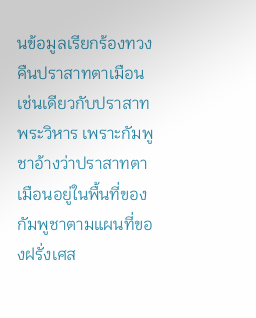นข้อมูลเรียกร้องทวงคืนปราสาทตาเมือนเช่นเดียวกับปราสาทพระวิหาร เพราะกัมพูชาอ้างว่าปราสาทตาเมือนอยู่ในพื้นที่ของกัมพูชาตามแผนที่ของฝรั่งเศส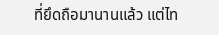ที่ยึดถือมานานแล้ว แต่ไท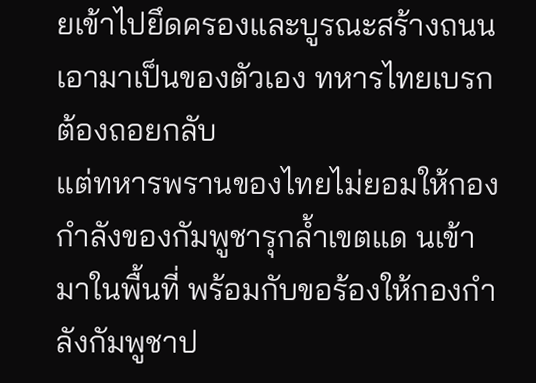ยเข้าไปยึดครองและบูรณะสร้างถนนเอามาเป็นของตัวเอง ทหารไทยเบรกต้องถอยกลับ
แต่ทหารพรานของไทยไม่ยอมให้กองกำลังของกัมพูชารุกล้ำเขตแด นเข้ามาในพื้นที่ พร้อมกับขอร้องให้กองกำลังกัมพูชาป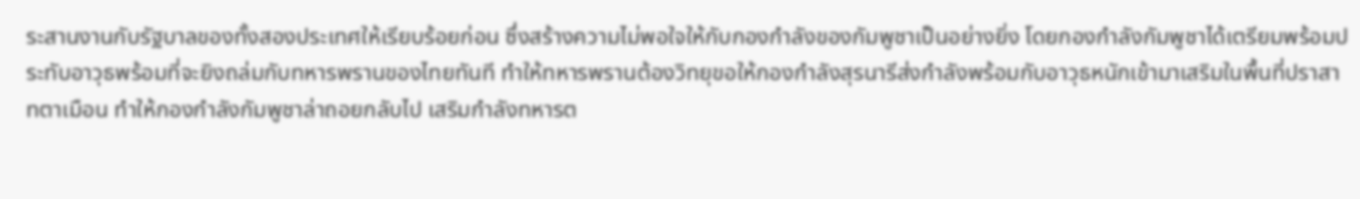ระสานงานกับรัฐบาลของทั้งสองประเทศให้เรียบร้อยก่อน ซึ่งสร้างความไม่พอใจให้กับกองกำลังของกัมพูชาเป็นอย่างยิ่ง โดยกองกำลังกัมพูชาได้เตรียมพร้อมประทับอาวุธพร้อมที่จะยิงถล่มกับทหารพรานของไทยทันที ทำให้ทหารพรานต้องวิทยุขอให้กองกำลังสุรนารีส่งกำลังพร้อมกับอาวุธหนักเข้ามาเสริมในพื้นที่ปราสาทตาเมือน ทำให้กองกำลังกัมพูชาล่าถอยกลับไป เสริมกำลังทหารต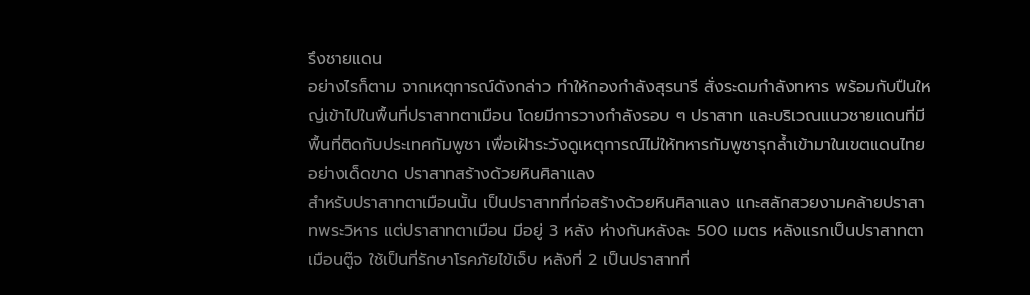รึงชายแดน
อย่างไรก็ตาม จากเหตุการณ์ดังกล่าว ทำให้กองกำลังสุรนารี สั่งระดมกำลังทหาร พร้อมกับปืนใหญ่เข้าไปในพื้นที่ปราสาทตาเมือน โดยมีการวางกำลังรอบ ๆ ปราสาท และบริเวณแนวชายแดนที่มีพื้นที่ติดกับประเทศกัมพูชา เพื่อเฝ้าระวังดูเหตุการณ์ไม่ให้ทหารกัมพูชารุกล้ำเข้ามาในเขตแดนไทยอย่างเด็ดขาด ปราสาทสร้างด้วยหินศิลาแลง
สำหรับปราสาทตาเมือนนั้น เป็นปราสาทที่ก่อสร้างด้วยหินศิลาแลง แกะสลักสวยงามคล้ายปราสาทพระวิหาร แต่ปราสาทตาเมือน มีอยู่ 3 หลัง ห่างกันหลังละ 500 เมตร หลังแรกเป็นปราสาทตาเมือนตู๊จ ใช้เป็นที่รักษาโรคภัยไข้เจ็บ หลังที่ 2 เป็นปราสาทที่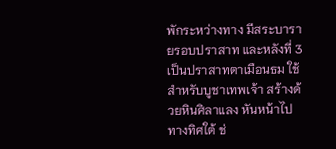พักระหว่างทาง มีสระบารายรอบปราสาท และหลังที่ 3 เป็นปราสาทตาเมือนธม ใช้สำหรับบูชาเทพเจ้า สร้างด้วยหินศิลาแลง หันหน้าไปทางทิศใต้ ช่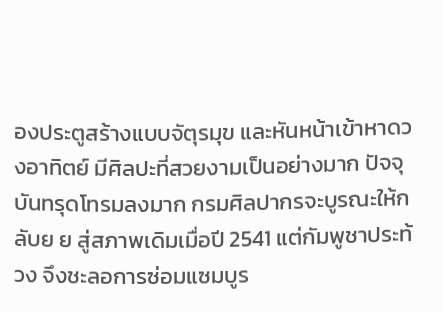องประตูสร้างแบบจัตุรมุข และหันหน้าเข้าหาดวงอาทิตย์ มีศิลปะที่สวยงามเป็นอย่างมาก ปัจจุบันทรุดโทรมลงมาก กรมศิลปากรจะบูรณะให้กลับย ย สู่สภาพเดิมเมื่อปี 2541 แต่กัมพูชาประท้วง จึงชะลอการซ่อมแซมบูร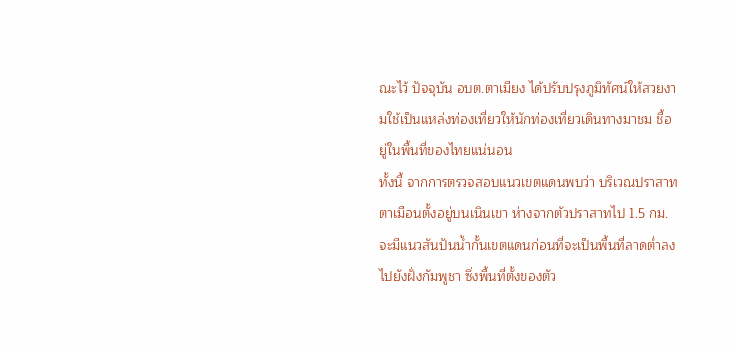ณะไว้ ปัจจุบัน อบต.ตาเมียง ได้ปรับปรุงภูมิทัศน์ให้สวยงามใช้เป็นแหล่งท่องเที่ยวให้นักท่องเที่ยวเดินทางมาชม ชี้อยู่ในพื้นที่ของไทยแน่นอน
ทั้งนี้ จากการตรวจสอบแนวเขตแดนพบว่า บริเวณปราสาทตาเมือนตั้งอยู่บนเนินเขา ห่างจากตัวปราสาทไป 1.5 กม. จะมีแนวสันปันน้ำกั้นเขตแดนก่อนที่จะเป็นพื้นที่ลาดต่ำลงไปยังฝั่งกัมพูชา ซึ่งพื้นที่ตั้งของตัว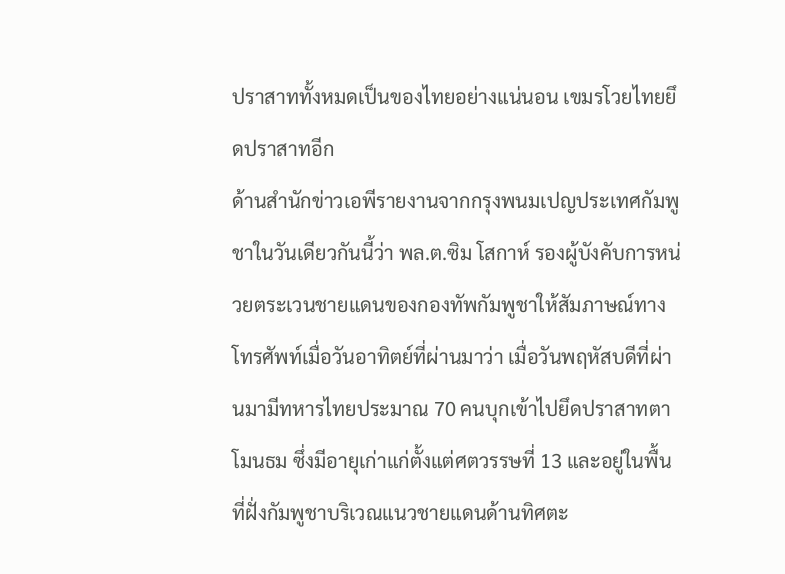ปราสาททั้งหมดเป็นของไทยอย่างแน่นอน เขมรโวยไทยยึดปราสาทอีก
ด้านสำนักข่าวเอพีรายงานจากกรุงพนมเปญประเทศกัมพูชาในวันเดียวกันนี้ว่า พล.ต.ซิม โสกาห์ รองผู้บังคับการหน่วยตระเวนชายแดนของกองทัพกัมพูชาให้สัมภาษณ์ทางโทรศัพท์เมื่อวันอาทิตย์ที่ผ่านมาว่า เมื่อวันพฤหัสบดีที่ผ่านมามีทหารไทยประมาณ 70 คนบุกเข้าไปยึดปราสาทตาโมนธม ซึ่งมีอายุเก่าแก่ตั้งแต่ศตวรรษที่ 13 และอยู่ในพื้นที่ฝั่งกัมพูชาบริเวณแนวชายแดนด้านทิศตะ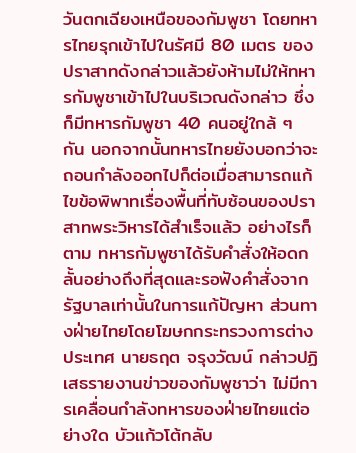วันตกเฉียงเหนือของกัมพูชา โดยทหารไทยรุกเข้าไปในรัศมี 80 เมตร ของปราสาทดังกล่าวแล้วยังห้ามไม่ให้ทหารกัมพูชาเข้าไปในบริเวณดังกล่าว ซึ่งก็มีทหารกัมพูชา 40 คนอยู่ใกล้ ๆ กัน นอกจากนั้นทหารไทยยังบอกว่าจะถอนกำลังออกไปก็ต่อเมื่อสามารถแก้ไขข้อพิพาทเรื่องพื้นที่ทับซ้อนของปราสาทพระวิหารได้สำเร็จแล้ว อย่างไรก็ตาม ทหารกัมพูชาได้รับคำสั่งให้อดกลั้นอย่างถึงที่สุดและรอฟังคำสั่งจากรัฐบาลเท่านั้นในการแก้ปัญหา ส่วนทางฝ่ายไทยโดยโฆษกกระทรวงการต่างประเทศ นายธฤต จรุงวัฒน์ กล่าวปฏิเสธรายงานข่าวของกัมพูชาว่า ไม่มีการเคลื่อนกำลังทหารของฝ่ายไทยแต่อย่างใด บัวแก้วโต้กลับ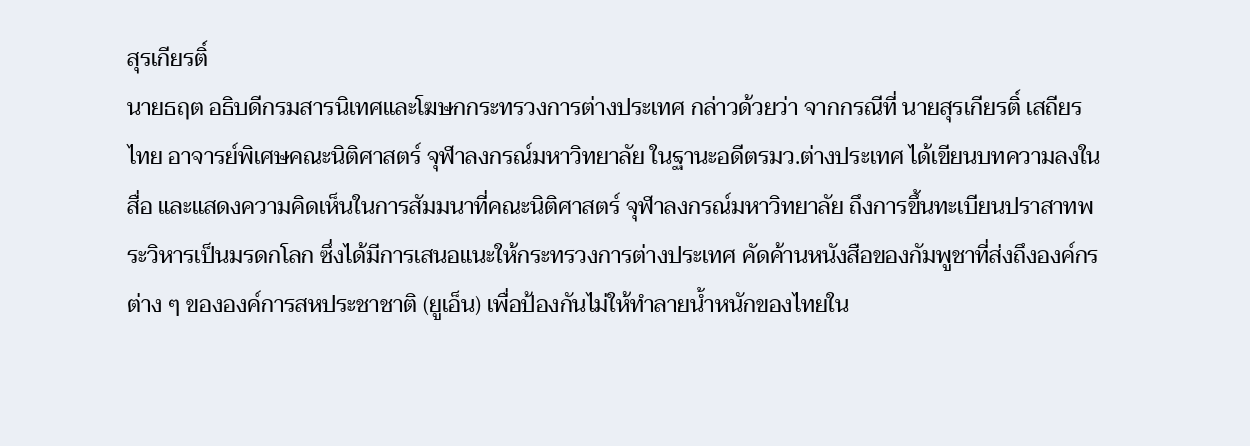สุรเกียรติ์
นายธฤต อธิบดีกรมสารนิเทศและโฆษกกระทรวงการต่างประเทศ กล่าวด้วยว่า จากกรณีที่ นายสุรเกียรติ์ เสถียรไทย อาจารย์พิเศษคณะนิติศาสตร์ จุฬาลงกรณ์มหาวิทยาลัย ในฐานะอดีตรมว.ต่างประเทศ ได้เขียนบทความลงในสื่อ และแสดงความคิดเห็นในการสัมมนาที่คณะนิติศาสตร์ จุฬาลงกรณ์มหาวิทยาลัย ถึงการขึ้นทะเบียนปราสาทพระวิหารเป็นมรดกโลก ซึ่งได้มีการเสนอแนะให้กระทรวงการต่างประเทศ คัดค้านหนังสือของกัมพูชาที่ส่งถึงองค์กรต่าง ๆ ขององค์การสหประชาชาติ (ยูเอ็น) เพื่อป้องกันไม่ให้ทำลายน้ำหนักของไทยใน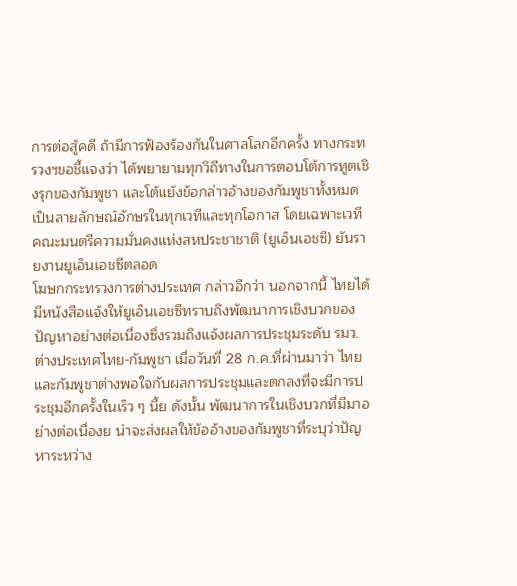การต่อสู้คดี ถ้ามีการฟ้องร้องกันในศาลโลกอีกครั้ง ทางกระทรวงฯขอชี้แจงว่า ได้พยายามทุกวิถีทางในการตอบโต้การทูตเชิงรุกของกัมพูชา และโต้แย้งข้อกล่าวอ้างของกัมพูชาทั้งหมดเป็นลายลักษณ์อักษรในทุกเวทีและทุกโอกาส โดยเฉพาะเวทีคณะมนตรีความมั่นคงแห่งสหประชาชาติ (ยูเอ็นเอชซี) ยันรายงานยูเอ็นเอชซีตลอด
โฆษกกระทรวงการต่างประเทศ กล่าวอีกว่า นอกจากนี้ ไทยได้มีหนังสือแจ้งให้ยูเอ็นเอชซีทราบถึงพัฒนาการเชิงบวกของปัญหาอย่างต่อเนื่องซึ่งรวมถึงแจ้งผลการประชุมระดับ รมว.ต่างประเทศไทย-กัมพูชา เมื่อวันที่ 28 ก.ค.ที่ผ่านมาว่า ไทยและกัมพูชาต่างพอใจกับผลการประชุมและตกลงที่จะมีการประชุมอีกครั้งในเร็ว ๆ นี้ย ดังนั้น พัฒนาการในเชิงบวกที่มีมาอย่างต่อเนื่องย น่าจะส่งผลให้ข้ออ้างของกัมพูชาที่ระบุว่าปัญหาระหว่าง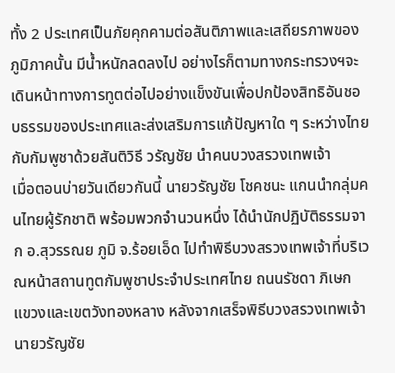ทั้ง 2 ประเทศเป็นภัยคุกคามต่อสันติภาพและเสถียรภาพของภูมิภาคนั้น มีน้ำหนักลดลงไป อย่างไรก็ตามทางกระทรวงฯจะเดินหน้าทางการทูตต่อไปอย่างแข็งขันเพื่อปกป้องสิทธิอันชอบธรรมของประเทศและส่งเสริมการแก้ปัญหาใด ๆ ระหว่างไทยกับกัมพูชาด้วยสันติวิธี วรัญชัย นำคนบวงสรวงเทพเจ้า
เมื่อตอนบ่ายวันเดียวกันนี้ นายวรัญชัย โชคชนะ แกนนำกลุ่มคนไทยผู้รักชาติ พร้อมพวกจำนวนหนึ่ง ได้นำนักปฏิบัติธรรมจาก อ.สุวรรณย ภูมิ จ.ร้อยเอ็ด ไปทำพิธีบวงสรวงเทพเจ้าที่บริเวณหน้าสถานทูตกัมพูชาประจำประเทศไทย ถนนรัชดา ภิเษก แขวงและเขตวังทองหลาง หลังจากเสร็จพิธีบวงสรวงเทพเจ้า นายวรัญชัย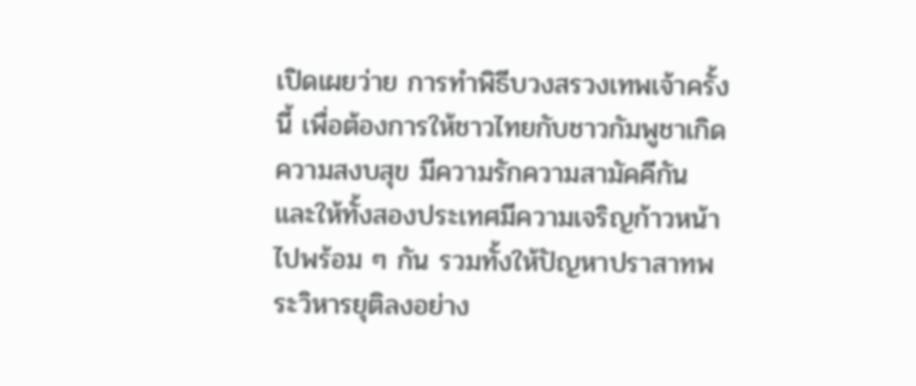เปิดเผยว่าย การทำพิธีบวงสรวงเทพเจ้าครั้งนี้ เพื่อต้องการให้ชาวไทยกับชาวกัมพูชาเกิดความสงบสุข มีความรักความสามัคคีกัน และให้ทั้งสองประเทศมีความเจริญก้าวหน้าไปพร้อม ๆ กัน รวมทั้งให้ปัญหาปราสาทพระวิหารยุติลงอย่าง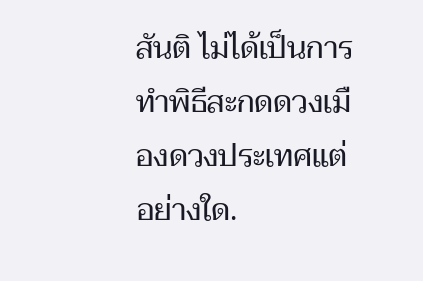สันติ ไม่ได้เป็นการทำพิธีสะกดดวงเมืองดวงประเทศแต่อย่างใด.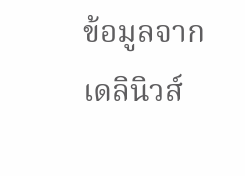ข้อมูลจาก เดลินิวส์